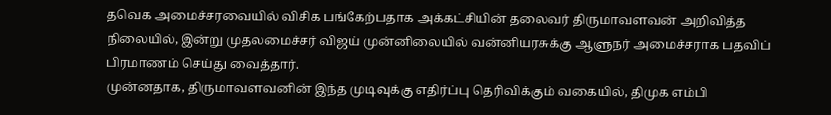தவெக அமைச்சரவையில் விசிக பங்கேற்பதாக அக்கட்சியின் தலைவர் திருமாவளவன் அறிவித்த நிலையில், இன்று முதலமைச்சர் விஜய் முன்னிலையில் வன்னியரசுக்கு ஆளுநர் அமைச்சராக பதவிப் பிரமாணம் செய்து வைத்தார்.
முன்னதாக, திருமாவளவனின் இந்த முடிவுக்கு எதிர்ப்பு தெரிவிக்கும் வகையில், திமுக எம்பி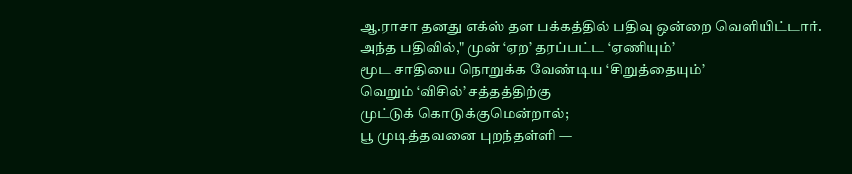ஆ.ராசா தனது எக்ஸ் தள பக்கத்தில் பதிவு ஒன்றை வெளியிட்டார்.
அந்த பதிவில்," முன் ‘ஏற’ தரப்பட்ட ‘ஏணியும்’
மூட சாதியை நொறுக்க வேண்டிய ‘சிறுத்தையும்’
வெறும் ‘விசில்’ சத்தத்திற்கு
முட்டுக் கொடுக்குமென்றால்;
பூ முடித்தவனை புறந்தள்ளி —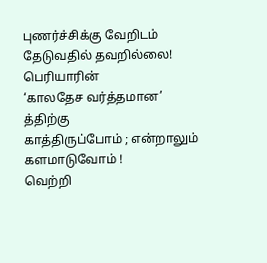புணர்ச்சிக்கு வேறிடம்
தேடுவதில் தவறில்லை!
பெரியாரின்
‘காலதேச வர்த்தமான’ த்திற்கு
காத்திருப்போம் ; என்றாலும்
களமாடுவோம் !
வெற்றி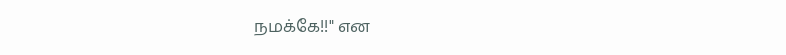நமக்கே!!" என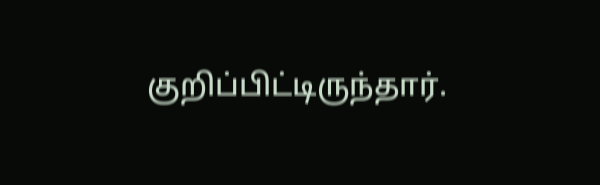குறிப்பிட்டிருந்தார்.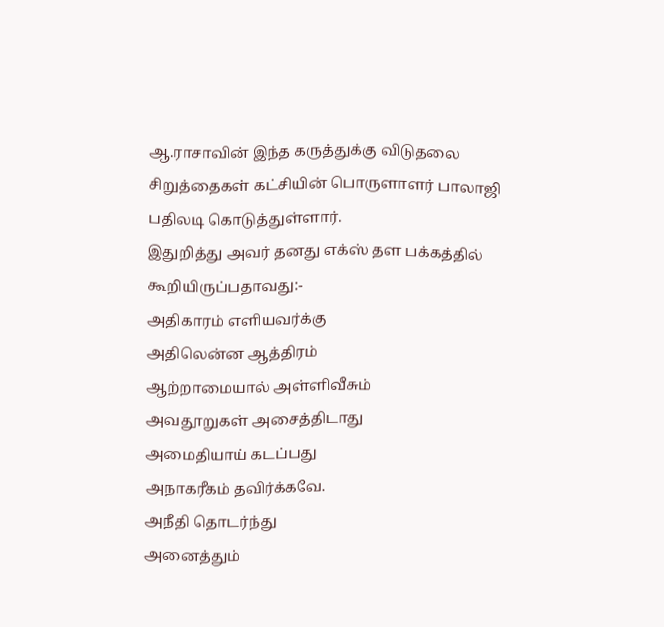ஆ.ராசாவின் இந்த கருத்துக்கு விடுதலை சிறுத்தைகள் கட்சியின் பொருளாளர் பாலாஜி பதிலடி கொடுத்துள்ளார்.
இதுறித்து அவர் தனது எக்ஸ் தள பக்கத்தில் கூறியிருப்பதாவது:-
அதிகாரம் எளியவர்க்கு
அதிலென்ன ஆத்திரம்
ஆற்றாமையால் அள்ளிவீசும்
அவதூறுகள் அசைத்திடாது
அமைதியாய் கடப்பது
அநாகரீகம் தவிர்க்கவே.
அநீதி தொடர்ந்து
அனைத்தும்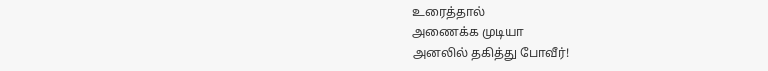உரைத்தால்
அணைக்க முடியா
அனலில் தகித்து போவீர்!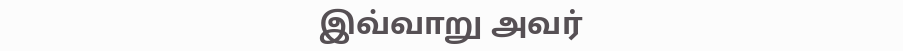இவ்வாறு அவர்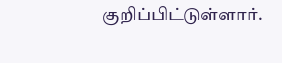குறிப்பிட்டுள்ளார்.